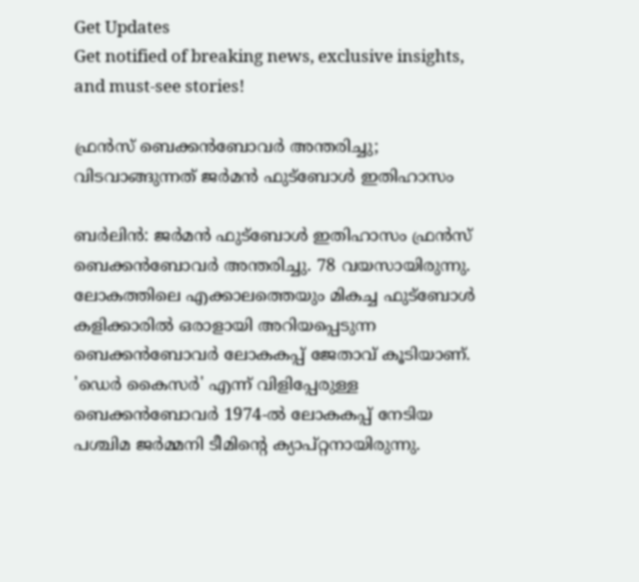Get Updates
Get notified of breaking news, exclusive insights, and must-see stories!

ഫ്രന്‍സ് ബെക്കന്‍ബോവര്‍ അന്തരിച്ചു; വിടവാങ്ങുന്നത് ജര്‍മന്‍ ഫുട്‌ബോള്‍ ഇതിഹാസം

ബര്‍ലിന്‍: ജര്‍മന്‍ ഫുട്‌ബോള്‍ ഇതിഹാസം ഫ്രന്‍സ് ബെക്കന്‍ബോവര്‍ അന്തരിച്ചു. 78 വയസായിരുന്നു. ലോകത്തിലെ എക്കാലത്തെയും മികച്ച ഫുട്‌ബോള്‍ കളിക്കാരില്‍ ഒരാളായി അറിയപ്പെടുന്ന ബെക്കന്‍ബോവര്‍ ലോകകപ്പ് ജേതാവ് കൂടിയാണ്. 'ഡെര്‍ കൈസര്‍' എന്ന് വിളിപ്പേരുള്ള ബെക്കന്‍ബോവര്‍ 1974-ല്‍ ലോകകപ്പ് നേടിയ പശ്ചിമ ജര്‍മ്മനി ടീമിന്റെ ക്യാപ്റ്റനായിരുന്നു.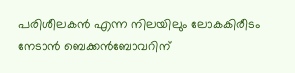പരിശീലകന്‍ എന്ന നിലയിലും ലോകകിരീടം നേടാന്‍ ബെക്കന്‍ബോവറിന്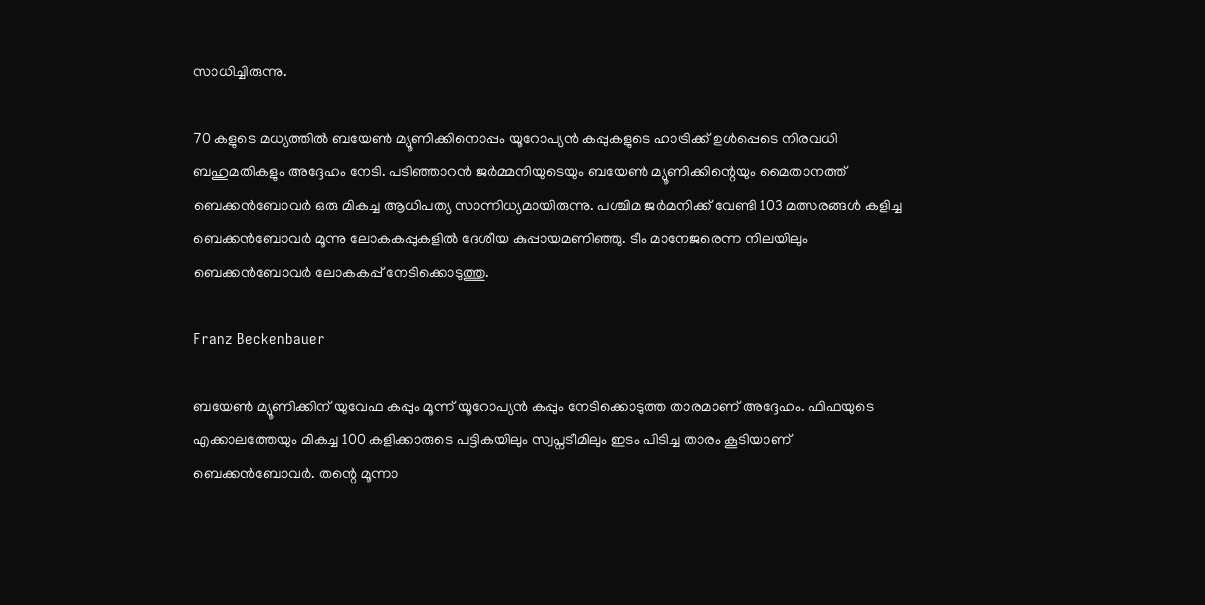സാധിച്ചിരുന്നു.

70 കളുടെ മധ്യത്തില്‍ ബയേണ്‍ മ്യൂണിക്കിനൊപ്പം യൂറോപ്യന്‍ കപ്പുകളുടെ ഹാട്രിക്ക് ഉള്‍പ്പെടെ നിരവധി ബഹുമതികളും അദ്ദേഹം നേടി. പടിഞ്ഞാറന്‍ ജര്‍മ്മനിയുടെയും ബയേണ്‍ മ്യൂണിക്കിന്റെയും മൈതാനത്ത് ബെക്കന്‍ബോവര്‍ ഒരു മികച്ച ആധിപത്യ സാന്നിധ്യമായിരുന്നു. പശ്ചിമ ജര്‍മനിക്ക് വേണ്ടി 103 മത്സരങ്ങള്‍ കളിച്ച ബെക്കന്‍ബോവര്‍ മൂന്നു ലോകകപ്പുകളില്‍ ദേശീയ കുപ്പായമണിഞ്ഞു. ടീം മാനേജരെന്ന നിലയിലും ബെക്കന്‍ബോവര്‍ ലോകകപ്പ് നേടിക്കൊടുത്തു.

Franz Beckenbauer

ബയേണ്‍ മ്യൂണിക്കിന് യുവേഫ കപ്പും മൂന്ന് യൂറോപ്യന്‍ കപ്പും നേടിക്കൊടുത്ത താരമാണ് അദ്ദേഹം. ഫിഫയുടെ എക്കാലത്തേയും മികച്ച 100 കളിക്കാരുടെ പട്ടികയിലും സ്വപ്നടീമിലും ഇടം പിടിച്ച താരം കൂടിയാണ് ബെക്കന്‍ബോവര്‍. തന്റെ മൂന്നാ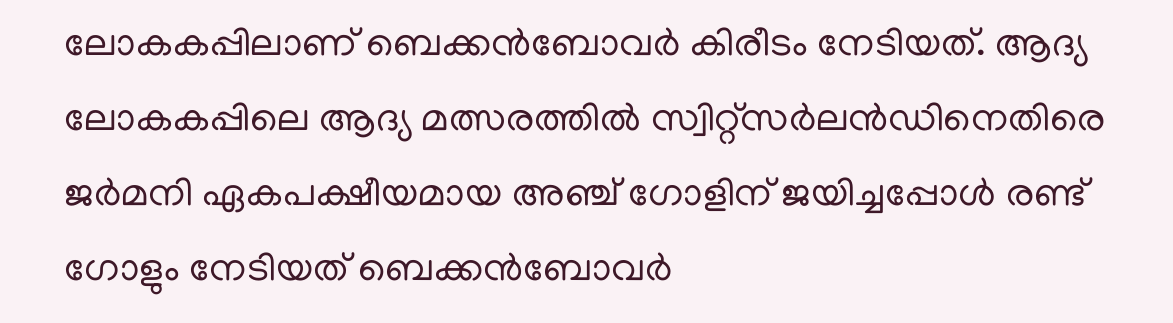ലോകകപ്പിലാണ് ബെക്കന്‍ബോവര്‍ കിരീടം നേടിയത്. ആദ്യ ലോകകപ്പിലെ ആദ്യ മത്സരത്തില്‍ സ്വിറ്റ്സര്‍ലന്‍ഡിനെതിരെ ജര്‍മനി ഏകപക്ഷീയമായ അഞ്ച് ഗോളിന് ജയിച്ചപ്പോള്‍ രണ്ട് ഗോളും നേടിയത് ബെക്കന്‍ബോവര്‍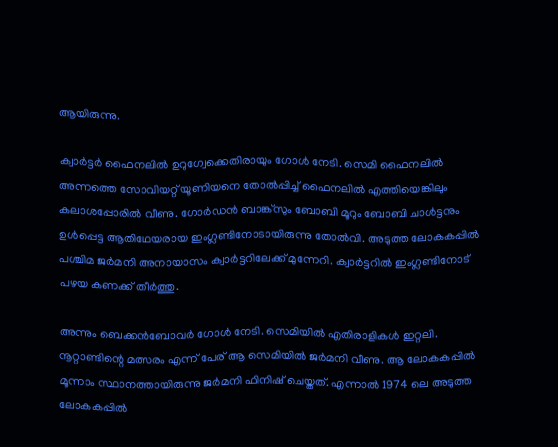ആയിരുന്നു.

ക്വാര്‍ട്ടര്‍ ഫൈനലില്‍ ഉറുഗ്വേക്കെതിരായും ഗോള്‍ നേടി. സെമി ഫൈനലില്‍ അന്നത്തെ സോവിയറ്റ് യൂണിയനെ തോല്‍പ്പിച്ച് ഫൈനലില്‍ എത്തിയെങ്കിലും കലാശപ്പോരില്‍ വീണു. ഗോര്‍ഡന്‍ ബാങ്ക്സും ബോബി മൂറും ബോബി ചാള്‍ട്ടനും ഉള്‍പ്പെട്ട ആതിഥേയരായ ഇംഗ്ലണ്ടിനോടായിരുന്നു തോല്‍വി. അടുത്ത ലോകകപ്പില്‍ പശ്ചിമ ജര്‍മനി അനായാസം ക്വാര്‍ട്ടറിലേക്ക് മുന്നേറി. ക്വാര്‍ട്ടറില്‍ ഇംഗ്ലണ്ടിനോട് പഴയ കണക്ക് തീര്‍ത്തു.

അന്നും ബെക്കന്‍ബോവര്‍ ഗോള്‍ നേടി. സെമിയില്‍ എതിരാളികള്‍ ഇറ്റലി. നൂറ്റാണ്ടിന്റെ മത്സരം എന്ന് പേര് ആ സെമിയില്‍ ജര്‍മനി വീണു. ആ ലോകകപ്പില്‍ മൂന്നാം സ്ഥാനത്തായിരുന്നു ജര്‍മനി ഫിനിഷ് ചെയ്തത്. എന്നാല്‍ 1974 ലെ അടുത്ത ലോകകപ്പില്‍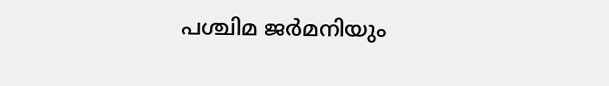പശ്ചിമ ജര്‍മനിയും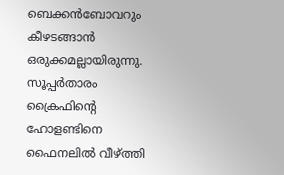ബെക്കന്‍ബോവറും കീഴടങ്ങാന്‍ ഒരുക്കമല്ലായിരുന്നു. സൂപ്പര്‍താരം ക്രൈഫിന്റെ ഹോളണ്ടിനെ ഫൈനലില്‍ വീഴ്ത്തി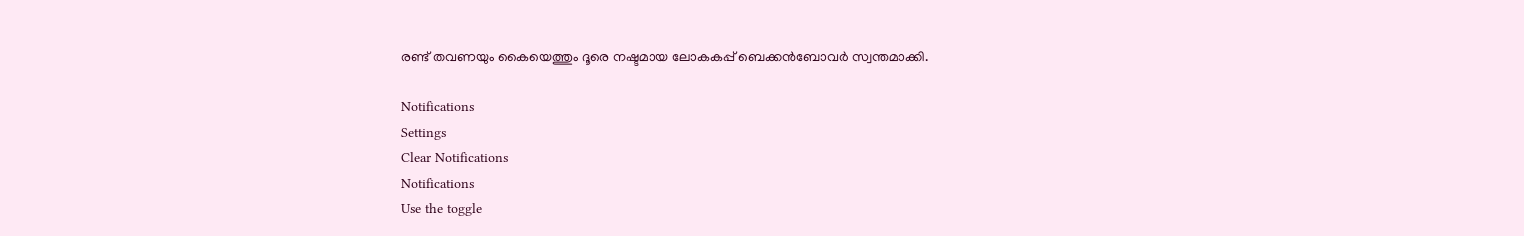രണ്ട് തവണയും കൈയെത്തും ദൂരെ നഷ്ടമായ ലോകകപ്പ് ബെക്കന്‍ബോവര്‍ സ്വന്തമാക്കി.

Notifications
Settings
Clear Notifications
Notifications
Use the toggle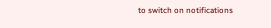to switch on notifications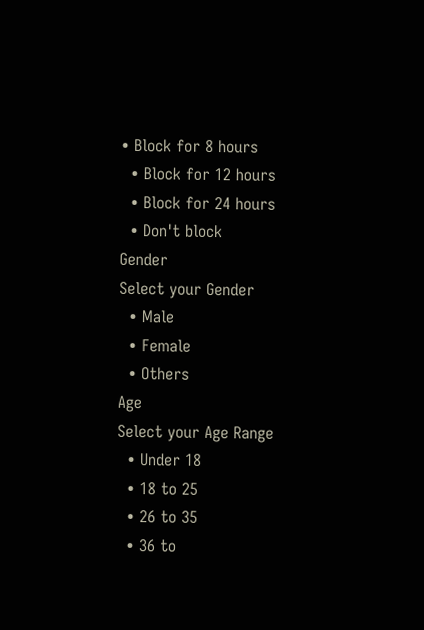• Block for 8 hours
  • Block for 12 hours
  • Block for 24 hours
  • Don't block
Gender
Select your Gender
  • Male
  • Female
  • Others
Age
Select your Age Range
  • Under 18
  • 18 to 25
  • 26 to 35
  • 36 to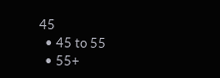45
  • 45 to 55
  • 55+